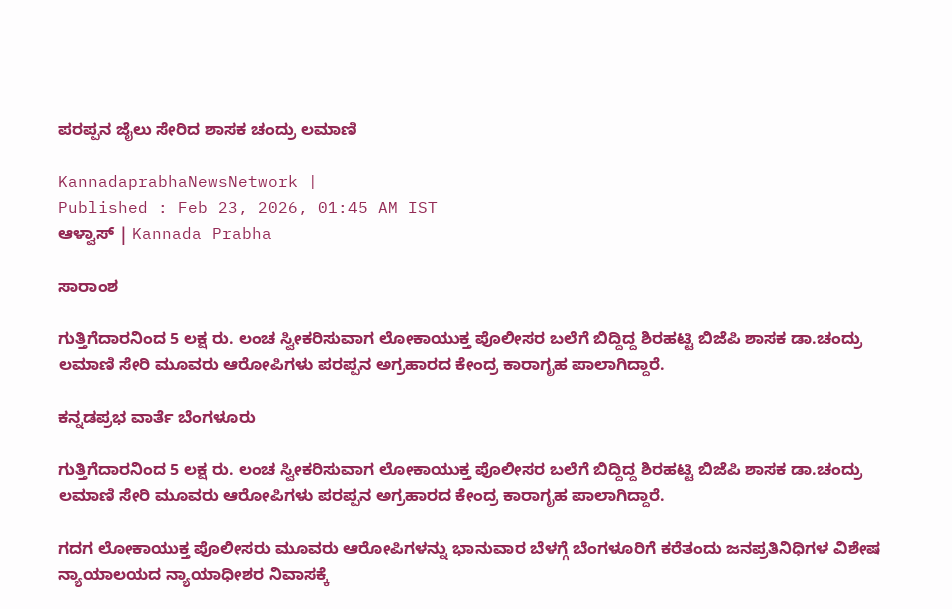ಪರಪ್ಪನ ಜೈಲು ಸೇರಿದ ಶಾಸಕ ಚಂದ್ರು ಲಮಾಣಿ

KannadaprabhaNewsNetwork |
Published : Feb 23, 2026, 01:45 AM IST
ಆಳ್ವಾಸ್‌ | Kannada Prabha

ಸಾರಾಂಶ

ಗುತ್ತಿಗೆದಾರನಿಂದ 5 ಲಕ್ಷ ರು. ಲಂಚ ಸ್ವೀಕರಿಸುವಾಗ ಲೋಕಾಯುಕ್ತ ಪೊಲೀಸರ ಬಲೆಗೆ ಬಿದ್ದಿದ್ದ ಶಿರಹಟ್ಟಿ ಬಿಜೆಪಿ ಶಾಸಕ ಡಾ.ಚಂದ್ರು ಲಮಾಣಿ ಸೇರಿ ಮೂವರು ಆರೋಪಿಗಳು ಪರಪ್ಪನ ಅಗ್ರಹಾರದ ಕೇಂದ್ರ ಕಾರಾಗೃಹ ಪಾಲಾಗಿದ್ದಾರೆ.

ಕನ್ನಡಪ್ರಭ ವಾರ್ತೆ ಬೆಂಗಳೂರು

ಗುತ್ತಿಗೆದಾರನಿಂದ 5 ಲಕ್ಷ ರು. ಲಂಚ ಸ್ವೀಕರಿಸುವಾಗ ಲೋಕಾಯುಕ್ತ ಪೊಲೀಸರ ಬಲೆಗೆ ಬಿದ್ದಿದ್ದ ಶಿರಹಟ್ಟಿ ಬಿಜೆಪಿ ಶಾಸಕ ಡಾ.ಚಂದ್ರು ಲಮಾಣಿ ಸೇರಿ ಮೂವರು ಆರೋಪಿಗಳು ಪರಪ್ಪನ ಅಗ್ರಹಾರದ ಕೇಂದ್ರ ಕಾರಾಗೃಹ ಪಾಲಾಗಿದ್ದಾರೆ.

ಗದಗ ಲೋಕಾಯುಕ್ತ ಪೊಲೀಸರು ಮೂವರು ಆರೋಪಿಗಳನ್ನು ಭಾನುವಾರ ಬೆಳಗ್ಗೆ ಬೆಂಗಳೂರಿಗೆ ಕರೆತಂದು ಜನಪ್ರತಿನಿಧಿಗಳ ವಿಶೇಷ ನ್ಯಾಯಾಲಯದ ನ್ಯಾಯಾಧೀಶರ ನಿವಾಸಕ್ಕೆ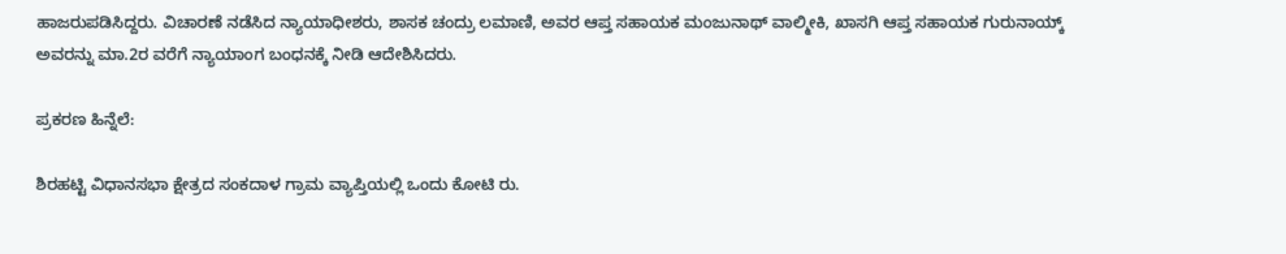ಹಾಜರುಪಡಿಸಿದ್ದರು. ವಿಚಾರಣೆ ನಡೆಸಿದ ನ್ಯಾಯಾಧೀಶರು, ಶಾಸಕ ಚಂದ್ರು ಲಮಾಣಿ, ಅವರ ಆಪ್ತ ಸಹಾಯಕ ಮಂಜುನಾಥ್‌ ವಾಲ್ಮೀಕಿ, ಖಾಸಗಿ ಆಪ್ತ ಸಹಾಯಕ ಗುರುನಾಯ್ಕ್‌ ಅವರನ್ನು ಮಾ.2ರ ವರೆಗೆ ನ್ಯಾಯಾಂಗ ಬಂಧನಕ್ಕೆ ನೀಡಿ ಆದೇಶಿಸಿದರು.

ಪ್ರಕರಣ ಹಿನ್ನೆಲೆ:

ಶಿರಹಟ್ಟಿ ವಿಧಾನಸಭಾ ಕ್ಷೇತ್ರದ ಸಂಕದಾಳ ಗ್ರಾಮ ವ್ಯಾಪ್ತಿಯಲ್ಲಿ ಒಂದು ಕೋಟಿ ರು.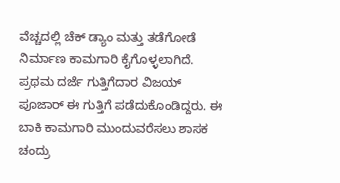ವೆಚ್ಚದಲ್ಲಿ ಚೆಕ್‌ ಡ್ಯಾಂ ಮತ್ತು ತಡೆಗೋಡೆ ನಿರ್ಮಾಣ ಕಾಮಗಾರಿ ಕೈಗೊಳ್ಳಲಾಗಿದೆ. ಪ್ರಥಮ ದರ್ಜೆ ಗುತ್ತಿಗೆದಾರ ವಿಜಯ್ ಪೂಜಾರ್‌ ಈ ಗುತ್ತಿಗೆ ಪಡೆದುಕೊಂಡಿದ್ದರು. ಈ ಬಾಕಿ ಕಾಮಗಾರಿ ಮುಂದುವರೆಸಲು ಶಾಸಕ ಚಂದ್ರು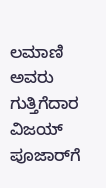ಲಮಾಣಿ ಅವರು ಗುತ್ತಿಗೆದಾರ ವಿಜಯ್‌ ಪೂಜಾರ್‌ಗೆ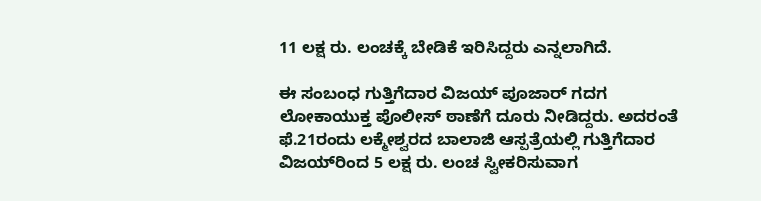11 ಲಕ್ಷ ರು. ಲಂಚಕ್ಕೆ ಬೇಡಿಕೆ ಇರಿಸಿದ್ದರು ಎನ್ನಲಾಗಿದೆ.

ಈ ಸಂಬಂಧ ಗುತ್ತಿಗೆದಾರ ವಿಜಯ್‌ ಪೂಜಾರ್‌ ಗದಗ ಲೋಕಾಯುಕ್ತ ಪೊಲೀಸ್‌ ಠಾಣೆಗೆ ದೂರು ನೀಡಿದ್ದರು. ಅದರಂತೆ ಫೆ.21ರಂದು ಲಕ್ಮೇಶ್ವರದ ಬಾಲಾಜಿ ಆಸ್ಪತ್ರೆಯಲ್ಲಿ ಗುತ್ತಿಗೆದಾರ ವಿಜಯ್‌ರಿಂದ 5 ಲಕ್ಷ ರು. ಲಂಚ ಸ್ವೀಕರಿಸುವಾಗ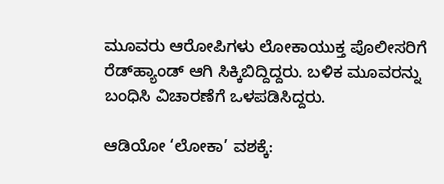ಮೂವರು ಆರೋಪಿಗಳು ಲೋಕಾಯುಕ್ತ ಪೊಲೀಸರಿಗೆ ರೆಡ್‌ಹ್ಯಾಂಡ್‌ ಆಗಿ ಸಿಕ್ಕಿಬಿದ್ದಿದ್ದರು. ಬಳಿಕ ಮೂವರನ್ನು ಬಂಧಿಸಿ ವಿಚಾರಣೆಗೆ ಒಳಪಡಿಸಿದ್ದರು.

ಆಡಿಯೋ ‘ಲೋಕಾ’ ವಶಕ್ಕೆ: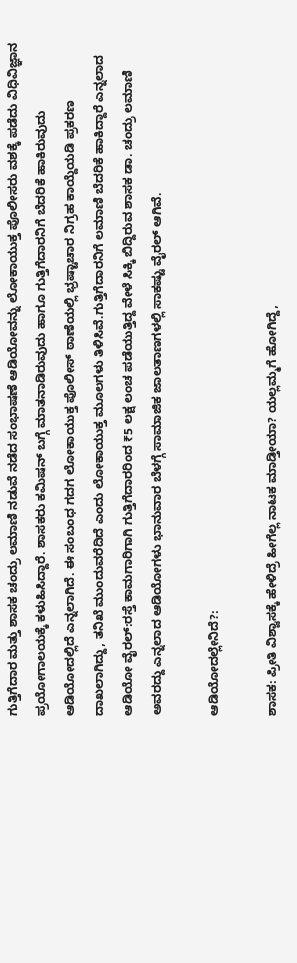ಗುತ್ತಿಗೆದಾರ ಮತ್ತು ಶಾಸಕ ಚಂದ್ರು ಲಮಾಣಿ ನಡುವೆ ನಡೆದ ಸಂಭಾಷಣೆ ಆಡಿಯೋವನ್ನು ಲೋಕಾಯುಕ್ತ ಪೊಲೀಸರು ವಶಕ್ಕೆ ಪಡೆದು ವಿಧಿವಿಜ್ಞಾನ ಪ್ರಯೋಗಾಲಯಕ್ಕೆ ಕಳುಹಿಸಿದ್ದಾರೆ. ಶಾಸಕರು ಕಮಿಷನ್‌ ಬಗ್ಗೆ ಮಾತನಾಡಿರುವುದು ಹಾಗೂ ಗುತ್ತಿಗೆದಾರನಿಗೆ ಬೆದರಿಕೆ ಹಾಕಿರುವುದು ಆಡಿಯೋದಲ್ಲಿದೆ ಎನ್ನಲಾಗಿದೆ. ಈ ಸಂಬಂಧ ಗದಗ ಲೋಕಾಯುಕ್ತ ಪೊಲೀಸ್‌ ಠಾಣೆಯಲ್ಲಿ ಭ್ರಷ್ಟಾಚಾರ ನಿಗ್ರಹ ಕಾಯ್ದೆಯಡಿ ಪ್ರಕರಣ ದಾಖಲಾಗಿದ್ದು, ತನಿಖೆ ಮುಂದುವರೆದಿದೆ ಎಂದು ಲೋಕಾಯುಕ್ತ ಮೂಲಗಳು ತಿಳಿಸಿವೆ.ಗುತ್ತಿಗೆದಾರನಿಗೆ ಲಮಾಣಿ ಬೆದರಿಕೆ ಹಾಕಿದ್ದಾರೆ ಎನ್ನಲಾದ ಆಡಿಯೋ ವೈರಲ್‌:ರಸ್ತೆ ಕಾಮಗಾರಿಗಾಗಿ ಗುತ್ತಿಗೆದಾರರಿಂದ ₹5 ಲಕ್ಷ ಲಂಚ ಪಡೆಯುತ್ತಿದ್ದ ವೇಳೆ ಸಿಕ್ಕಿ ಬಿದ್ದಿರುವ ಶಾಸಕ ಡಾ. ಚಂದ್ರು ಲಮಾಣಿ ಅವರದ್ದು ಎನ್ನಲಾದ ಆಡಿಯೋಗಳು ಭಾನುವಾರ ಬೆಳಗ್ಗೆ ಸಾಮಾಜಿಕ ಜಾಲತಾಣಗಳಲ್ಲಿ ಸಾಕಷ್ಟು ವೈರಲ್ ಆಗಿವೆ.

ಆಡಿಯೋದಲ್ಲೇನಿದೆ?:

ಶಾಸಕ: ಪ್ರೀತಿ ವಿಶ್ವಾಸಕ್ಕೆ ಹೇಳಿದ್ರೆ ಹೀಗೆಲ್ಲ ನಾಟಕ ಮಾಡ್ತೀಯಾ? ಯಲ್ಲಮ್ಮಗೆ ಹೋಗಿದ್ದೆ,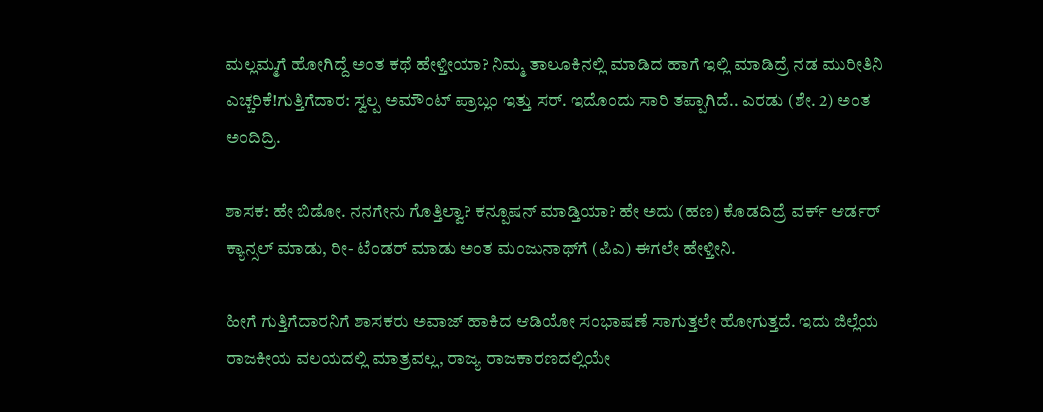ಮಲ್ಲಮ್ಮಗೆ ಹೋಗಿದ್ದೆ ಅಂತ ಕಥೆ ಹೇಳ್ತೀಯಾ? ನಿಮ್ಮ ತಾಲೂಕಿನಲ್ಲಿ ಮಾಡಿದ ಹಾಗೆ ಇಲ್ಲಿ ಮಾಡಿದ್ರೆ ನಡ ಮುರೀತಿನಿ ಎಚ್ಚರಿಕೆ!ಗುತ್ತಿಗೆದಾರ: ಸ್ವಲ್ಪ ಅಮೌಂಟ್ ಪ್ರಾಬ್ಲಂ ಇತ್ತು ಸರ್. ಇದೊಂದು ಸಾರಿ ತಪ್ಪಾಗಿದೆ.. ಎರಡು (ಶೇ. 2) ಅಂತ ಅಂದಿದ್ರಿ.

ಶಾಸಕ: ಹೇ ಬಿಡೋ. ನನಗೇನು ಗೊತ್ತಿಲ್ವಾ? ಕನ್ಪೂಷನ್ ಮಾಡ್ತಿಯಾ? ಹೇ ಅದು (ಹಣ) ಕೊಡದಿದ್ರೆ ವರ್ಕ್ ಆರ್ಡರ್ ಕ್ಯಾನ್ಸಲ್ ಮಾಡು, ರೀ- ಟೆಂಡರ್ ಮಾಡು ಅಂತ ಮಂಜುನಾಥ್‌ಗೆ (ಪಿಎ) ಈಗಲೇ ಹೇಳ್ತೀನಿ.

ಹೀಗೆ ಗುತ್ತಿಗೆದಾರನಿಗೆ ಶಾಸಕರು ಅವಾಜ್ ಹಾಕಿದ ಆಡಿಯೋ ಸಂಭಾಷಣೆ ಸಾಗುತ್ತಲೇ ಹೋಗುತ್ತದೆ. ಇದು ಜಿಲ್ಲೆಯ ರಾಜಕೀಯ ವಲಯದಲ್ಲಿ ಮಾತ್ರವಲ್ಲ, ರಾಜ್ಯ ರಾಜಕಾರಣದಲ್ಲಿಯೇ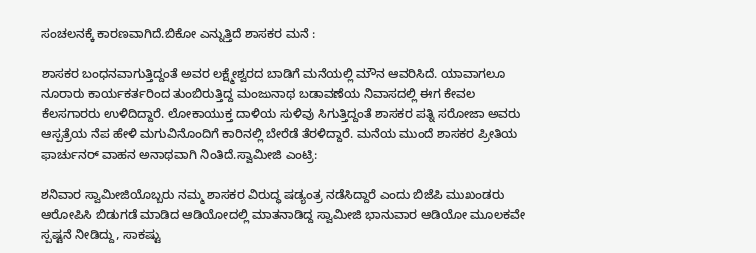ಸಂಚಲನಕ್ಕೆ ಕಾರಣವಾಗಿದೆ.ಬಿಕೋ ಎನ್ನುತ್ತಿದೆ ಶಾಸಕರ ಮನೆ :

ಶಾಸಕರ ಬಂಧನವಾಗುತ್ತಿದ್ದಂತೆ ಅವರ ಲಕ್ಷ್ಮೇಶ್ವರದ ಬಾಡಿಗೆ ಮನೆಯಲ್ಲಿ ಮೌನ ಆವರಿಸಿದೆ. ಯಾವಾಗಲೂ ನೂರಾರು ಕಾರ್ಯಕರ್ತರಿಂದ ತುಂಬಿರುತ್ತಿದ್ದ ಮಂಜುನಾಥ ಬಡಾವಣೆಯ ನಿವಾಸದಲ್ಲಿ ಈಗ ಕೇವಲ ಕೆಲಸಗಾರರು ಉಳಿದಿದ್ದಾರೆ. ಲೋಕಾಯುಕ್ತ ದಾಳಿಯ ಸುಳಿವು ಸಿಗುತ್ತಿದ್ದಂತೆ ಶಾಸಕರ ಪತ್ನಿ ಸರೋಜಾ ಅವರು ಆಸ್ಪತ್ರೆಯ ನೆಪ ಹೇಳಿ ಮಗುವಿನೊಂದಿಗೆ ಕಾರಿನಲ್ಲಿ ಬೇರೆಡೆ ತೆರಳಿದ್ದಾರೆ. ಮನೆಯ ಮುಂದೆ ಶಾಸಕರ ಪ್ರೀತಿಯ ಫಾರ್ಚುನರ್ ವಾಹನ ಅನಾಥವಾಗಿ ನಿಂತಿದೆ.ಸ್ವಾಮೀಜಿ ಎಂಟ್ರಿ:

ಶನಿವಾರ ಸ್ವಾಮೀಜಿಯೊಬ್ಬರು ನಮ್ಮ ಶಾಸಕರ ವಿರುದ್ಧ ಷಡ್ಯಂತ್ರ ನಡೆಸಿದ್ದಾರೆ ಎಂದು ಬಿಜೆಪಿ ಮುಖಂಡರು ಆರೋಪಿಸಿ ಬಿಡುಗಡೆ ಮಾಡಿದ ಆಡಿಯೋದಲ್ಲಿ ಮಾತನಾಡಿದ್ದ ಸ್ವಾಮೀಜಿ ಭಾನುವಾರ ಆಡಿಯೋ ಮೂಲಕವೇ ಸ್ಪಷ್ಟನೆ ನೀಡಿದ್ದು, ಸಾಕಷ್ಟು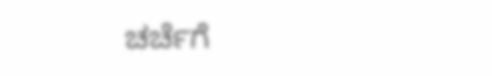ಚರ್ಚೆಗೆ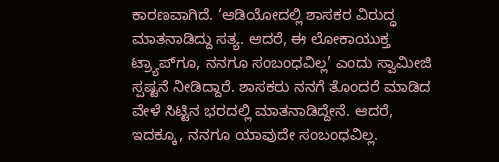ಕಾರಣವಾಗಿದೆ. ‘ಆಡಿಯೋದಲ್ಲಿ ಶಾಸಕರ ವಿರುದ್ಧ ಮಾತನಾಡಿದ್ದು ಸತ್ಯ. ಆದರೆ, ಈ ಲೋಕಾಯುಕ್ತ ಟ್ರ್ಯಾಪ್‌ಗೂ, ನನಗೂ ಸಂಬಂಧವಿಲ್ಲ’ ಎಂದು ಸ್ವಾಮೀಜಿ ಸ್ಪಷ್ಟನೆ ನೀಡಿದ್ದಾರೆ. ಶಾಸಕರು ನನಗೆ ತೊಂದರೆ ಮಾಡಿದ ವೇಳೆ ಸಿಟ್ಟಿನ ಭರದಲ್ಲಿ ಮಾತನಾಡಿದ್ದೇನೆ. ಆದರೆ, ಇದಕ್ಕೂ, ನನಗೂ ಯಾವುದೇ ಸಂಬಂಧವಿಲ್ಲ.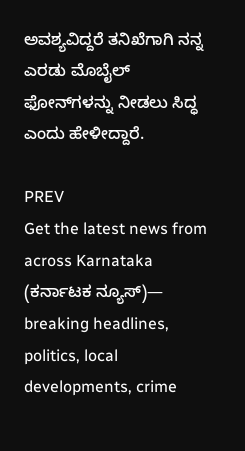ಅವಶ್ಯವಿದ್ದರೆ ತನಿಖೆಗಾಗಿ ನನ್ನ ಎರಡು ಮೊಬೈಲ್ ಫೋನ್‌ಗಳನ್ನು ನೀಡಲು ಸಿದ್ಧ ಎಂದು ಹೇಳೀದ್ದಾರೆ.

PREV
Get the latest news from across Karnataka (ಕರ್ನಾಟಕ ನ್ಯೂಸ್)— breaking headlines, politics, local developments, crime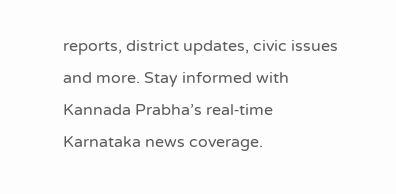reports, district updates, civic issues and more. Stay informed with Kannada Prabha’s real‑time Karnataka news coverage.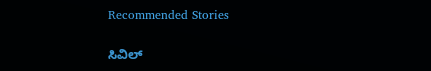Recommended Stories

ಸಿವಿಲ್‌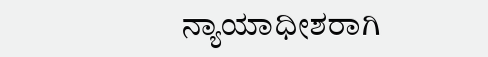ನ್ಯಾಯಾಧೀಶರಾಗಿ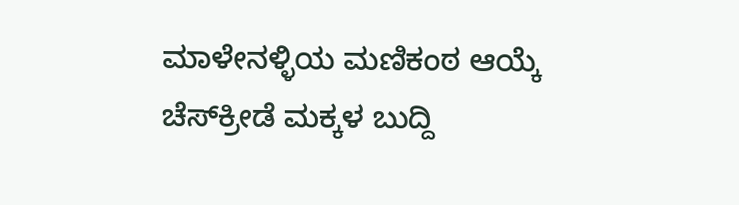ಮಾಳೇನಳ್ಳಿಯ ಮಣಿಕಂಠ ಆಯ್ಕೆ
ಚೆಸ್‌ಕ್ರೀಡೆ ಮಕ್ಕಳ ಬುದ್ದಿ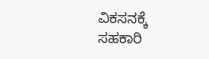ವಿಕಸನಕ್ಕೆ ಸಹಕಾರಿ